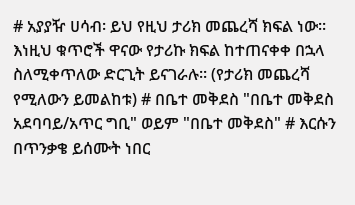# አያያዥ ሀሳብ፡ ይህ የዚህ ታሪክ መጨረሻ ክፍል ነው፡፡ እነዚህ ቁጥሮች ዋናው የታሪኩ ክፍል ከተጠናቀቀ በኋላ ስለሚቀጥለው ድርጊት ይናገራሉ፡፡ (የታሪክ መጨረሻ የሚለውን ይመልከቱ) # በቤተ መቅደስ "በቤተ መቅደስ አደባባይ/አጥር ግቢ" ወይም "በቤተ መቅደስ" # እርሱን በጥንቃቄ ይሰሙት ነበር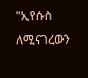"ኢየሱስ ለሚናገረውን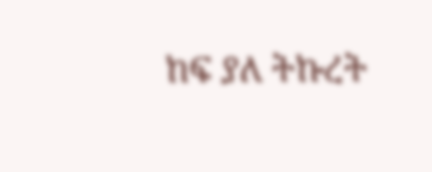ከፍ ያለ ትኩረት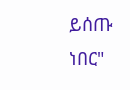ይሰጡ ነበር"